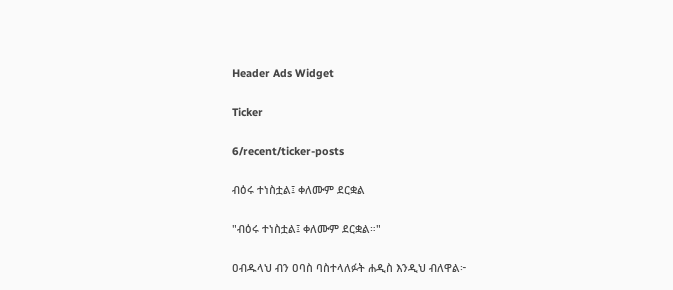Header Ads Widget

Ticker

6/recent/ticker-posts

ብዕሩ ተነስቷል፤ ቀለሙም ደርቋል

"ብዕሩ ተነስቷል፤ ቀለሙም ደርቋል።"

ዐብዱላህ ብን ዐባስ ባስተላለፉት ሐዲስ እንዲህ ብለዋል፦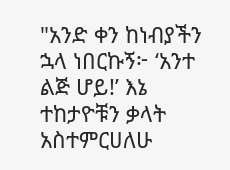"አንድ ቀን ከነብያችን ኋላ ነበርኩኝ፦ ‘አንተ ልጅ ሆይ!’ እኔ ተከታዮቹን ቃላት አስተምርሀለሁ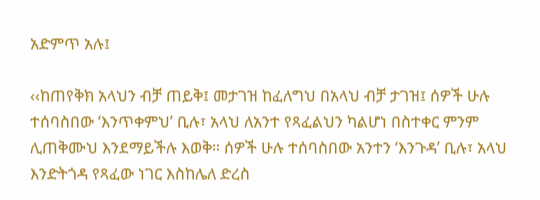አድምጥ አሉ፤

‹‹ከጠየቅክ አላህን ብቻ ጠይቅ፤ መታገዝ ከፈለግህ በአላህ ብቻ ታገዝ፤ ሰዎች ሁሉ ተሰባስበው ‘እንጥቀምህ’ ቢሉ፣ አላህ ለአንተ የጻፈልህን ካልሆነ በስተቀር ምንም ሊጠቅሙህ እንደማይችሉ እወቅ። ሰዎች ሁሉ ተሰባስበው አንተን ‘እንጉዳ’ ቢሉ፣ አላህ እንድትጎዳ የጻፈው ነገር እስከሌለ ድረስ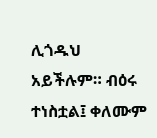ሊጎዱህ አይችሉም። ብዕሩ ተነስቷል፤ ቀለሙም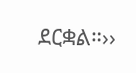ደርቋል።››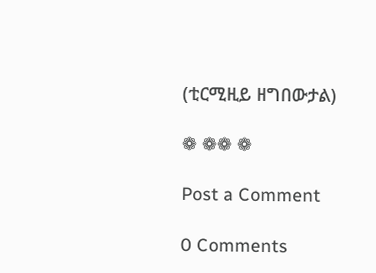(ቲርሚዚይ ዘግበውታል)

❁ ❁❁ ❁

Post a Comment

0 Comments